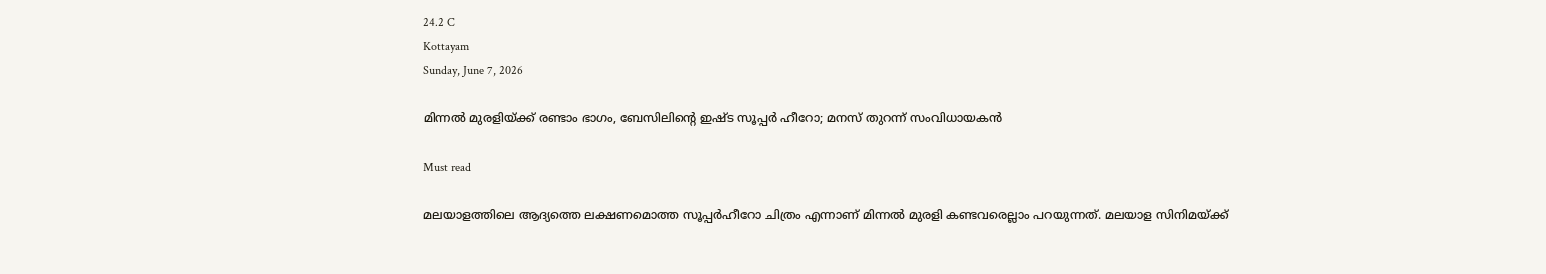24.2 C
Kottayam
Sunday, June 7, 2026

മിന്നല്‍ മുരളിയ്ക്ക് രണ്ടാം ഭാഗം, ബേസിലിന്റെ ഇഷ്ട സൂപ്പര്‍ ഹീറോ; മനസ് തുറന്ന് സംവിധായകന്‍

Must read

മലയാളത്തിലെ ആദ്യത്തെ ലക്ഷണമൊത്ത സൂപ്പര്‍ഹീറോ ചിത്രം എന്നാണ് മിന്നല്‍ മുരളി കണ്ടവരെല്ലാം പറയുന്നത്. മലയാള സിനിമയ്ക്ക്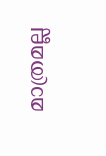മാത്രമല്ല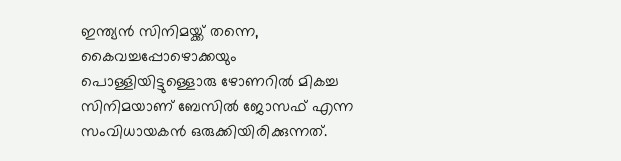ഇന്ത്യന്‍ സിനിമയ്ക്ക് തന്നെ, കൈവച്ചപ്പോഴൊക്കയും പൊള്ളിയിട്ടുള്ളൊരു ഴോണറില്‍ മികച്ച സിനിമയാണ് ബേസില്‍ ജോസഫ് എന്ന സംവിധായകന്‍ ഒരുക്കിയിരിക്കുന്നത്.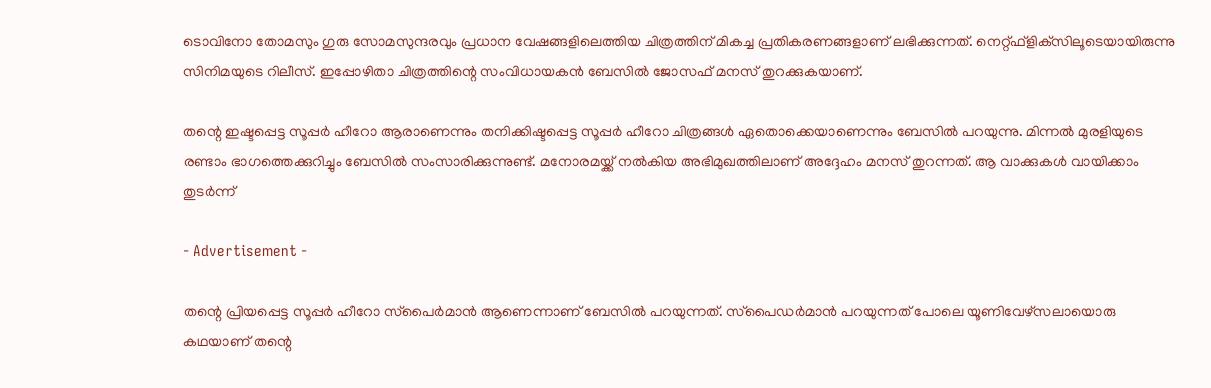ടൊവിനോ തോമസും ഗുരു സോമസുന്ദരവും പ്രധാന വേഷങ്ങളിലെത്തിയ ചിത്രത്തിന് മികച്ച പ്രതികരണങ്ങളാണ് ലഭിക്കുന്നത്. നെറ്റ്ഫ്‌ളിക്‌സിലൂടെയായിരുന്നു സിനിമയുടെ റിലീസ്. ഇപ്പോഴിതാ ചിത്രത്തിന്റെ സംവിധായകന്‍ ബേസില്‍ ജോസഫ് മനസ് തുറക്കുകയാണ്.

തന്റെ ഇഷ്ടപ്പെട്ട സൂപ്പര്‍ ഹീറോ ആരാണെന്നും തനിക്കിഷ്ടപ്പെട്ട സൂപ്പര്‍ ഹീറോ ചിത്രങ്ങള്‍ ഏതൊക്കെയാണെന്നും ബേസില്‍ പറയുന്നു. മിന്നല്‍ മുരളിയുടെ രണ്ടാം ഭാഗത്തെക്കുറിച്ചും ബേസില്‍ സംസാരിക്കുന്നുണ്ട്. മനോരമയ്ക്ക് നല്‍കിയ അഭിമുഖത്തിലാണ് അദ്ദേഹം മനസ് തുറന്നത്. ആ വാക്കുകള്‍ വായിക്കാം തുടര്‍ന്ന്

- Advertisement -

തന്റെ പ്രിയപ്പെട്ട സൂപ്പര്‍ ഹീറോ സ്‌പൈര്‍മാന്‍ ആണെന്നാണ് ബേസില്‍ പറയുന്നത്. സ്‌പൈഡര്‍മാന്‍ പറയുന്നത് പോലെ യൂണിവേഴ്‌സലായൊരു കഥയാണ് തന്റെ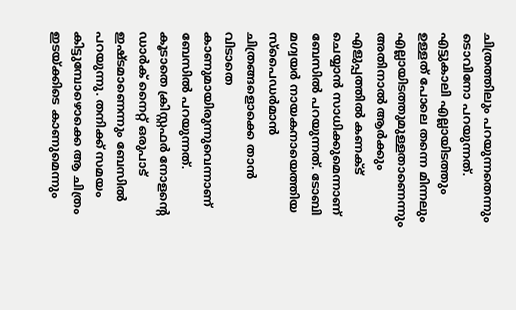ചിത്രത്തിലും പറയുന്നതെന്നും ടൊവിനോ പറയുന്നത്. എട്ടുകാലി എല്ലായിടത്തും ഉള്ളത് പോലെ തന്നെ മിന്നലും എല്ലായിടത്തുമുള്ളതാണെന്നും അതിനാല്‍ ആര്‍ക്കും എളുപ്പത്തില്‍ കണക്ട് ചെയ്യാന്‍ സാധിക്കുമെന്നാണ് ബേസില്‍ പറയുന്നത്. ടോബി മഗ്വയര്‍ നായകനായെത്തിയ സ്‌പൈഡര്‍മാന്‍ ചിത്രങ്ങളൊക്കെ താന്‍ വിടാതെ കാണുമായിരുന്നുവെന്നാണ് ബേസില്‍ പറയുന്നത്. കൂടാതെ ക്രിസ്റ്റഫര്‍ നോളന്റെ ഡാര്‍ക് നൈറ്റ് ഒരുപാട് ഇഷ്ടമാണെന്നും ബേസില്‍ പറയുന്നു. തനിക്ക് സമയം കിട്ടുമ്പോഴൊക്കെ ആ ചിത്രം ഇടയ്ക്കിടെ കാണുമെന്നും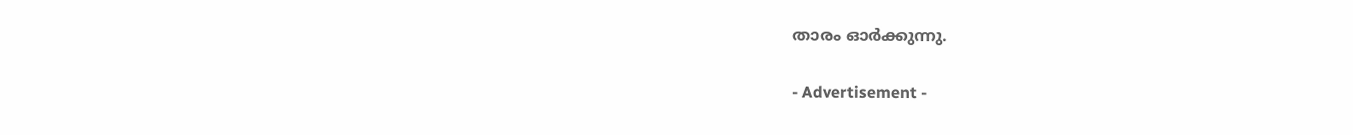താരം ഓര്‍ക്കുന്നു.

- Advertisement -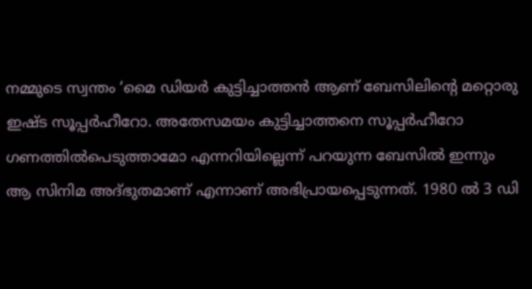നമ്മുടെ സ്വന്തം ‘മൈ ഡിയര്‍ കുട്ടിച്ചാത്തന്‍ ആണ് ബേസിലിന്റെ മറ്റൊരു ഇഷ്ട സൂപ്പര്‍ഹീറോ. അതേസമയം കുട്ടിച്ചാത്തനെ സൂപ്പര്‍ഹീറോ ഗണത്തില്‍പെടുത്താമോ എന്നറിയില്ലെന്ന് പറയുന്ന ബേസില്‍ ഇന്നും ആ സിനിമ അദ്ഭുതമാണ് എന്നാണ് അഭിപ്രായപ്പെടുന്നത്. 1980 ല്‍ 3 ഡി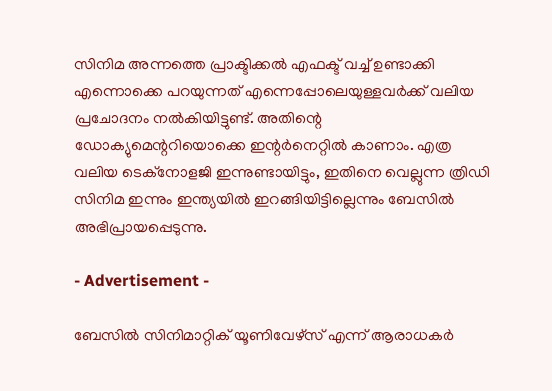സിനിമ അന്നത്തെ പ്രാക്ടിക്കല്‍ എഫക്ട് വച്ച് ഉണ്ടാക്കി എന്നൊക്കെ പറയുന്നത് എന്നെപ്പോലെയുള്ളവര്‍ക്ക് വലിയ പ്രചോദനം നല്‍കിയിട്ടുണ്ട്. അതിന്റെ ഡോക്യുമെന്ററിയൊക്കെ ഇന്റര്‍നെറ്റില്‍ കാണാം. എത്ര വലിയ ടെക്‌നോളജി ഇന്നുണ്ടായിട്ടും, ഇതിനെ വെല്ലുന്ന ത്രിഡി സിനിമ ഇന്നും ഇന്ത്യയില്‍ ഇറങ്ങിയിട്ടില്ലെന്നും ബേസില്‍ അഭിപ്രായപ്പെടുന്നു.

- Advertisement -

ബേസില്‍ സിനിമാറ്റിക് യൂണിവേഴ്‌സ് എന്ന് ആരാധകര്‍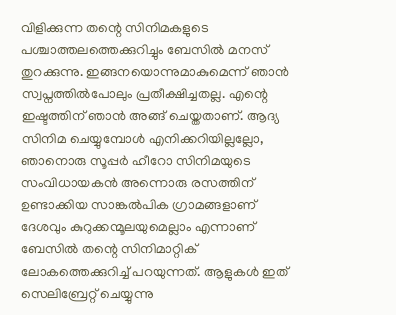വിളിക്കുന്ന തന്റെ സിനിമകളുടെ പശ്ചാത്തലത്തെക്കുറിച്ചും ബേസില്‍ മനസ് തുറക്കുന്നു. ഇങ്ങനയൊന്നുമാകുമെന്ന് ഞാന്‍ സ്വപ്നത്തില്‍പോലും പ്രതീക്ഷിച്ചതല്ല. എന്റെ ഇഷ്ടത്തിന് ഞാന്‍ അങ്ങ് ചെയ്തതാണ്. ആദ്യ സിനിമ ചെയ്യുമ്പോള്‍ എനിക്കറിയില്ലല്ലോ, ഞാനൊരു സൂപ്പര്‍ ഹീറോ സിനിമയുടെ സംവിധായകന്‍ അന്നൊരു രസത്തിന് ഉണ്ടാക്കിയ സാങ്കല്‍പിക ഗ്രാമങ്ങളാണ് ദേശവും കുറുക്കന്മൂലയുമെല്ലാം എന്നാണ് ബേസില്‍ തന്റെ സിനിമാറ്റിക് ലോകത്തെക്കുറിച്ച് പറയുന്നത്. ആളുകള്‍ ഇത് സെലിബ്രേറ്റ് ചെയ്യുന്നു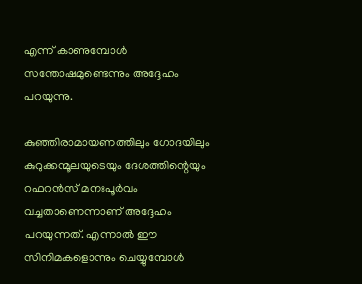എന്ന് കാണുമ്പോള്‍ സന്തോഷമുണ്ടെന്നും അദ്ദേഹം പറയുന്നു.

കുഞ്ഞിരാമായണത്തിലും ഗോദയിലും കുറുക്കന്മൂലയുടെയും ദേശത്തിന്റെയും റഫറന്‍സ് മനഃപൂര്‍വം വച്ചതാണെന്നാണ് അദ്ദേഹം പറയുന്നത്. എന്നാല്‍ ഈ സിനിമകളൊന്നും ചെയ്യുമ്പോള്‍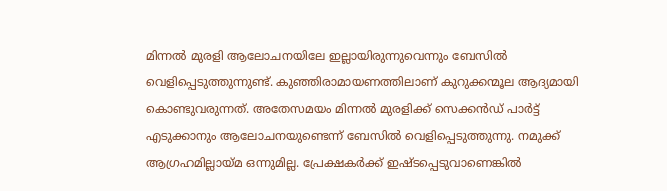മിന്നല്‍ മുരളി ആലോചനയിലേ ഇല്ലായിരുന്നുവെന്നും ബേസില്‍ വെളിപ്പെടുത്തുന്നുണ്ട്. കുഞ്ഞിരാമായണത്തിലാണ് കുറുക്കന്മൂല ആദ്യമായി കൊണ്ടുവരുന്നത്. അതേസമയം മിന്നല്‍ മുരളിക്ക് സെക്കന്‍ഡ് പാര്‍ട്ട് എടുക്കാനും ആലോചനയുണ്ടെന്ന് ബേസില്‍ വെളിപ്പെടുത്തുന്നു. നമുക്ക് ആഗ്രഹമില്ലായ്മ ഒന്നുമില്ല. പ്രേക്ഷകര്‍ക്ക് ഇഷ്ടപ്പെടുവാണെങ്കില്‍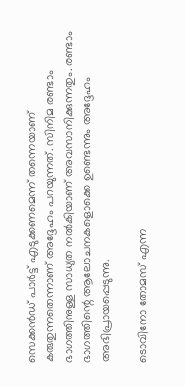സെക്കന്‍ഡ് പാര്‍ട്ട് എടുക്കണമെന്ന് തന്നെയാണ് കരുതുന്നതെന്നാണ് അദ്ദേഹം പറയുന്നത്. സിനിമ രണ്ടാം ഭാഗത്തിനുള്ള സാധ്യത നല്‍കിയാണ് അവസാനിക്കുന്നതും. രണ്ടാം ഭാഗത്തിന്റെ ആലോചനകളൊക്കെ ഉണ്ടെന്നും അദ്ദേഹം അഭിപ്രായപ്പെടുന്നു.

ടൊവിനോ തോമസ് എന്ന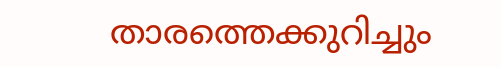താരത്തെക്കുറിച്ചും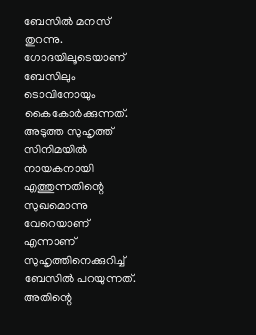ബേസില്‍ മനസ് തുറന്നു. ഗോദയിലൂടെയാണ് ബേസിലും ടൊവിനോയും കൈകോര്‍ക്കുന്നത്. അടുത്ത സുഹൃത്ത് സിനിമയില്‍ നായകനായി എത്തുന്നതിന്റെ സുഖമൊന്നു വേറെയാണ് എന്നാണ് സുഹൃത്തിനെക്കുറിച്ച് ബേസില്‍ പറയുന്നത്. അതിന്റെ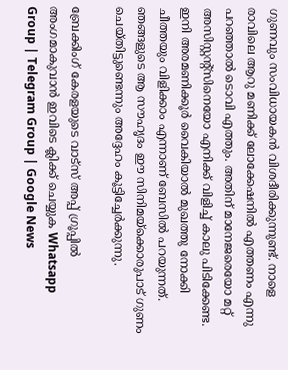ഗുണവും സംവിധായകന്‍ വിശദീരിക്കുന്നുണ്ട്. നാളെ രാവിലെ ആറു മണിക്ക് ലോക്കേഷനില്‍ എത്തണം എന്നു പറഞ്ഞാല്‍ ടൊവി എത്തും. അതിന് മാനേജരെയോ മറ്റ് അസിസ്റ്റന്റ്‌സിനെയോ എനിക്ക് വിളിച്ച് കാലു പിടിക്കേണ്ട. ഇനി അരമണിക്കൂര്‍ വൈകിയാല്‍ മുഖത്തു നോക്കി ചീത്തയും വിളിക്കാം എന്നാണ് ബേസില്‍ പറയുന്നത്. ഞങ്ങളുടെ ആ സൗഹൃദം ഈ സിനിമയ്‌ക്കൊരുപാട് ഗുണം ചെയ്തിട്ടുണ്ടെന്നും അദ്ദേഹം കൂട്ടിച്ചേര്‍ക്കുന്നു.

ബ്രേക്കിംഗ് കേരളയുടെ വാട്സ് അപ്പ് ഗ്രൂപ്പിൽ അംഗമാകുവാൻ ഇവിടെ ക്ലിക്ക് ചെയ്യുക Whatsapp Group | Telegram Group | Google News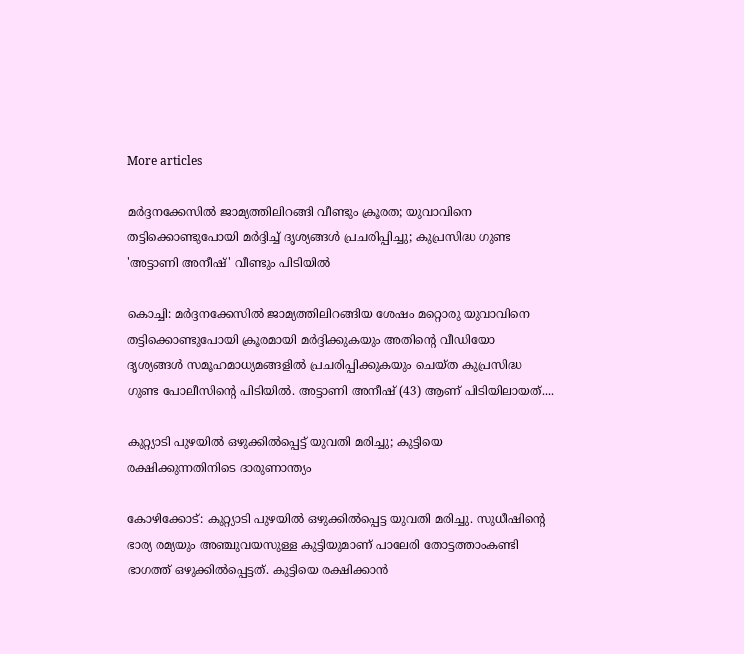More articles

മർദ്ദനക്കേസിൽ ജാമ്യത്തിലിറങ്ങി വീണ്ടും ക്രൂരത; യുവാവിനെ തട്ടിക്കൊണ്ടുപോയി മർദ്ദിച്ച് ദൃശ്യങ്ങൾ പ്രചരിപ്പിച്ചു; കുപ്രസിദ്ധ ഗുണ്ട 'അട്ടാണി അനീഷ്' വീണ്ടും പിടിയിൽ

കൊച്ചി: മർദ്ദനക്കേസിൽ ജാമ്യത്തിലിറങ്ങിയ ശേഷം മറ്റൊരു യുവാവിനെ തട്ടിക്കൊണ്ടുപോയി ക്രൂരമായി മർദ്ദിക്കുകയും അതിന്റെ വീഡിയോ ദൃശ്യങ്ങൾ സമൂഹമാധ്യമങ്ങളിൽ പ്രചരിപ്പിക്കുകയും ചെയ്ത കുപ്രസിദ്ധ ഗുണ്ട പോലീസിന്റെ പിടിയിൽ. അട്ടാണി അനീഷ് (43) ആണ് പിടിയിലായത്....

കുറ്റ്യാടി പുഴയിൽ ഒഴുക്കിൽപ്പെട്ട് യുവതി മരിച്ചു; കുട്ടിയെ രക്ഷിക്കുന്നതിനിടെ ദാരുണാന്ത്യം

കോഴിക്കോട്: കുറ്റ്യാടി പുഴയിൽ ഒഴുക്കിൽപ്പെട്ട യുവതി മരിച്ചു. സുധീഷിന്റെ ഭാര്യ രമ്യയും അഞ്ചുവയസുള്ള കുട്ടിയുമാണ് പാലേരി തോട്ടത്താംകണ്ടി ഭാഗത്ത് ഒഴുക്കിൽപ്പെട്ടത്. കുട്ടിയെ രക്ഷിക്കാൻ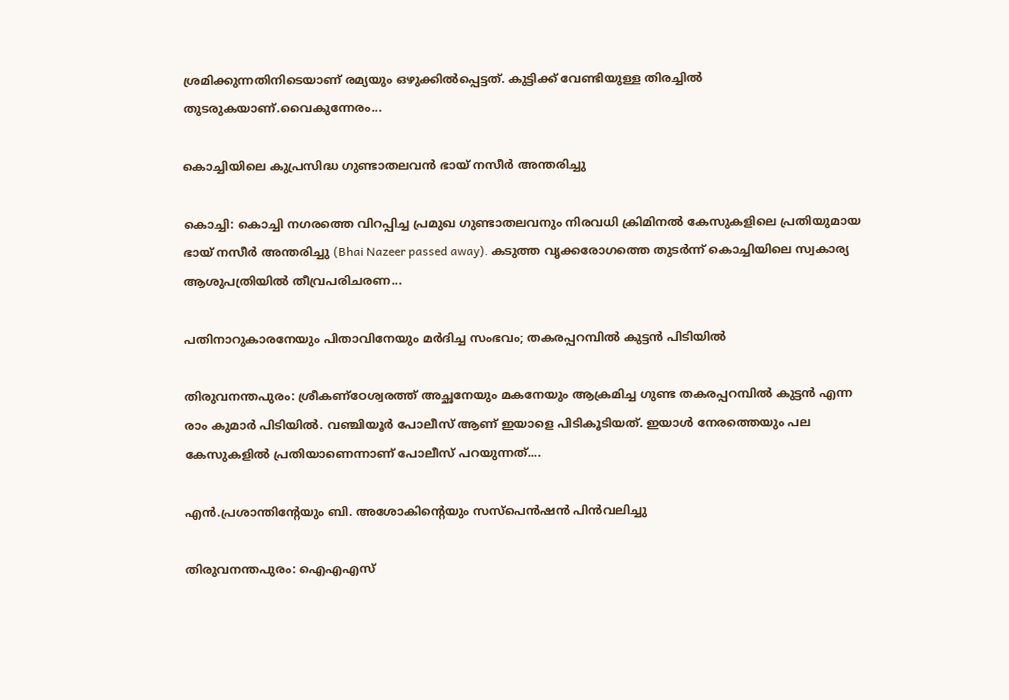ശ്രമിക്കുന്നതിനിടെയാണ് രമ്യയും ഒഴുക്കിൽപ്പെട്ടത്. കുട്ടിക്ക് വേണ്ടിയുള്ള തിരച്ചിൽ തുടരുകയാണ്.വൈകുന്നേരം...

കൊച്ചിയിലെ കുപ്രസിദ്ധ ഗുണ്ടാതലവൻ ഭായ് നസീർ അന്തരിച്ചു

കൊച്ചി: കൊച്ചി നഗരത്തെ വിറപ്പിച്ച പ്രമുഖ ഗുണ്ടാതലവനും നിരവധി ക്രിമിനൽ കേസുകളിലെ പ്രതിയുമായ ഭായ് നസീർ അന്തരിച്ചു (Bhai Nazeer passed away). കടുത്ത വൃക്കരോഗത്തെ തുടർന്ന് കൊച്ചിയിലെ സ്വകാര്യ ആശുപത്രിയിൽ തീവ്രപരിചരണ...

പതിനാറുകാരനേയും പിതാവിനേയും മർദിച്ച സംഭവം; തകരപ്പറമ്പിൽ കുട്ടൻ പിടിയിൽ

തിരുവനന്തപുരം: ശ്രീകണ്ഠേശ്വരത്ത് അച്ഛനേയും മകനേയും ആക്രമിച്ച ഗുണ്ട തകരപ്പറമ്പിൽ കുട്ടൻ എന്ന രാം കുമാർ പിടിയിൽ. വഞ്ചിയൂർ പോലീസ് ആണ് ഇയാളെ പിടികൂടിയത്. ഇയാൾ നേരത്തെയും പല കേസുകളിൽ പ്രതിയാണെന്നാണ് പോലീസ് പറയുന്നത്....

എൻ.പ്രശാന്തിന്റേയും ബി. അശോകിന്റെയും സസ്‌പെൻഷൻ പിൻവലിച്ചു

തിരുവനന്തപുരം: ഐഎഎസ്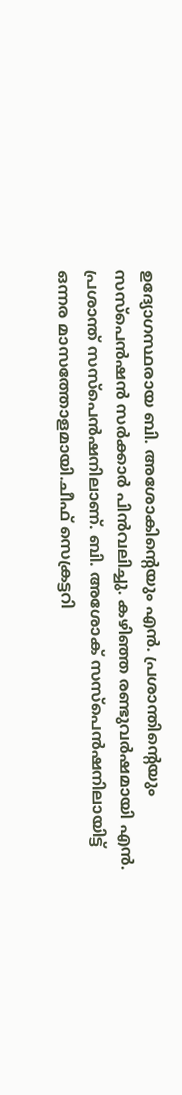ഉദ്യോഗസ്ഥരായ ബി. അശോകിന്റെയും എൻ. പ്രശാന്തിന്റെയും സസ്പെൻഷൻ സർക്കാർ പിൻവലിച്ചു. കഴിഞ്ഞ രണ്ടുവർഷമായി എൻ. പ്രശാന്ത് സസ്പെൻഷനിലാണ്. ബി. അശോക് സസ്പെൻഷനിലായിട്ട് ഒന്നര മാസത്തോളമായി.ചീഫ് സെക്രട്ടറി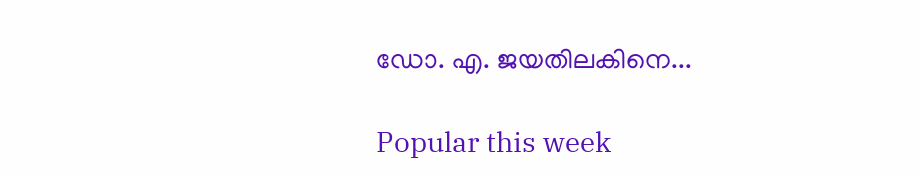ഡോ. എ. ജയതിലകിനെ...

Popular this week